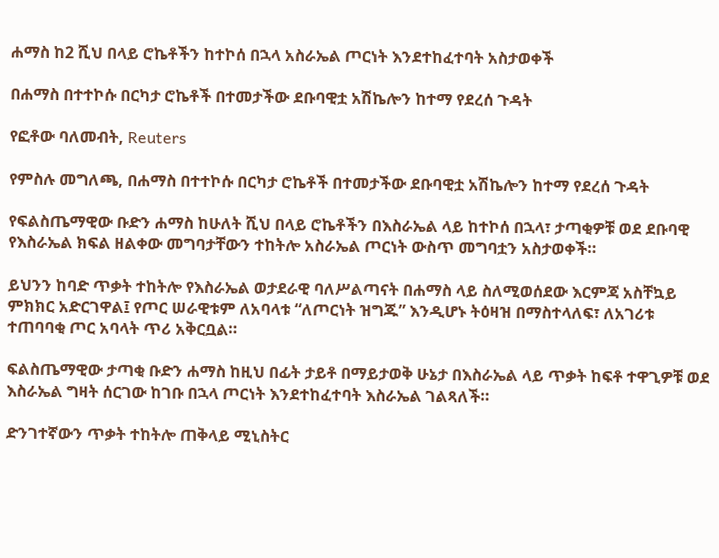ሐማስ ከ2 ሺህ በላይ ሮኬቶችን ከተኮሰ በኋላ አስራኤል ጦርነት እንደተከፈተባት አስታወቀች

በሐማስ በተተኮሱ በርካታ ሮኬቶች በተመታችው ደቡባዊቷ አሽኬሎን ከተማ የደረሰ ጉዳት

የፎቶው ባለመብት, Reuters

የምስሉ መግለጫ, በሐማስ በተተኮሱ በርካታ ሮኬቶች በተመታችው ደቡባዊቷ አሽኬሎን ከተማ የደረሰ ጉዳት

የፍልስጤማዊው ቡድን ሐማስ ከሁለት ሺህ በላይ ሮኬቶችን በእስራኤል ላይ ከተኮሰ በኋላ፣ ታጣቂዎቹ ወደ ደቡባዊ የእስራኤል ክፍል ዘልቀው መግባታቸውን ተከትሎ አስራኤል ጦርነት ውስጥ መግባቷን አስታወቀች።

ይህንን ከባድ ጥቃት ተከትሎ የእስራኤል ወታደራዊ ባለሥልጣናት በሐማስ ላይ ስለሚወሰደው እርምጃ አስቸኳይ ምክክር አድርገዋል፤ የጦር ሠራዊቱም ለአባላቱ “ለጦርነት ዝግጁ” እንዲሆኑ ትዕዛዝ በማስተላለፍ፣ ለአገሪቱ ተጠባባቂ ጦር አባላት ጥሪ አቅርቧል።

ፍልስጤማዊው ታጣቂ ቡድን ሐማስ ከዚህ በፊት ታይቶ በማይታወቅ ሁኔታ በእስራኤል ላይ ጥቃት ከፍቶ ተዋጊዎቹ ወደ እስራኤል ግዛት ሰርገው ከገቡ በኋላ ጦርነት እንደተከፈተባት እስራኤል ገልጻለች።

ድንገተኛውን ጥቃት ተከትሎ ጠቅላይ ሚኒስትር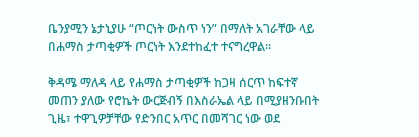ቤንያሚን ኔታኒያሁ “ጦርነት ውስጥ ነን” በማለት አገራቸው ላይ በሐማስ ታጣቂዎች ጦርነት እንደተከፈተ ተናግረዋል።

ቅዳሜ ማለዳ ላይ የሐማስ ታጣቂዎች ከጋዛ ሰርጥ ከፍተኛ መጠን ያለው የሮኬት ውርጅብኝ በእስራኤል ላይ በሚያዘንቡበት ጊዜ፣ ተዋጊዎቻቸው የድንበር አጥር በመሻገር ነው ወደ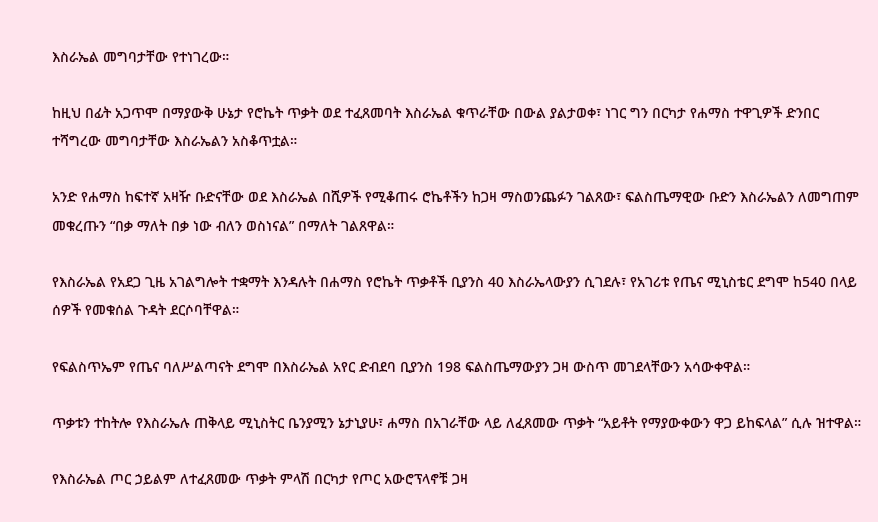እስራኤል መግባታቸው የተነገረው።

ከዚህ በፊት አጋጥሞ በማያውቅ ሁኔታ የሮኬት ጥቃት ወደ ተፈጸመባት እስራኤል ቁጥራቸው በውል ያልታወቀ፣ ነገር ግን በርካታ የሐማስ ተዋጊዎች ድንበር ተሻግረው መግባታቸው እስራኤልን አስቆጥቷል።

አንድ የሐማስ ከፍተኛ አዛዥ ቡድናቸው ወደ እስራኤል በሺዎች የሚቆጠሩ ሮኬቶችን ከጋዛ ማስወንጨፉን ገልጸው፣ ፍልስጤማዊው ቡድን እስራኤልን ለመግጠም መቁረጡን “በቃ ማለት በቃ ነው ብለን ወስነናል” በማለት ገልጸዋል።

የእስራኤል የአደጋ ጊዜ አገልግሎት ተቋማት እንዳሉት በሐማስ የሮኬት ጥቃቶች ቢያንስ 40 እስራኤላውያን ሲገደሉ፣ የአገሪቱ የጤና ሚኒስቴር ደግሞ ከ540 በላይ ሰዎች የመቁሰል ጉዳት ደርሶባቸዋል።

የፍልስጥኤም የጤና ባለሥልጣናት ደግሞ በእስራኤል አየር ድብደባ ቢያንስ 198 ፍልስጤማውያን ጋዛ ውስጥ መገደላቸውን አሳውቀዋል።

ጥቃቱን ተከትሎ የእስራኤሉ ጠቅላይ ሚኒስትር ቤንያሚን ኔታኒያሁ፣ ሐማስ በአገራቸው ላይ ለፈጸመው ጥቃት “አይቶት የማያውቀውን ዋጋ ይከፍላል” ሲሉ ዝተዋል።

የእስራኤል ጦር ኃይልም ለተፈጸመው ጥቃት ምላሽ በርካታ የጦር አውሮፕላኖቹ ጋዛ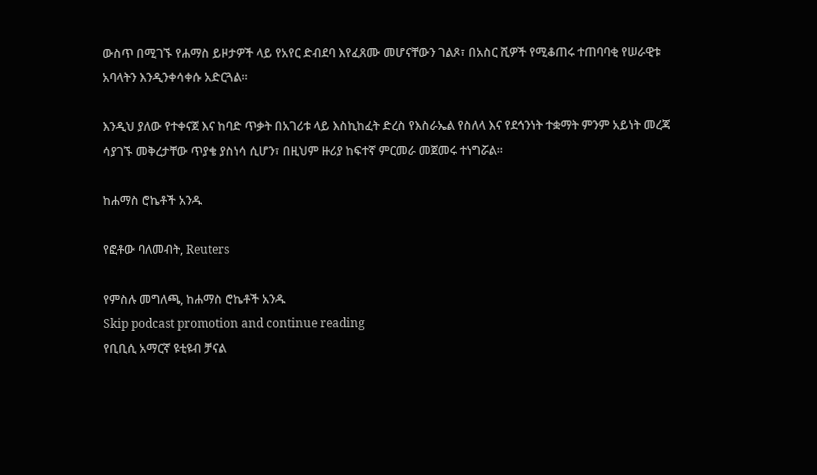ውስጥ በሚገኙ የሐማስ ይዞታዎች ላይ የአየር ድብደባ እየፈጸሙ መሆናቸውን ገልጾ፣ በአስር ሺዎች የሚቆጠሩ ተጠባባቂ የሠራዊቱ አባላትን እንዲንቀሳቀሱ አድርጓል።

እንዲህ ያለው የተቀናጀ እና ከባድ ጥቃት በአገሪቱ ላይ እስኪከፈት ድረስ የእስራኤል የስለላ እና የደኅንነት ተቋማት ምንም አይነት መረጃ ሳያገኙ መቅረታቸው ጥያቄ ያስነሳ ሲሆን፣ በዚህም ዙሪያ ከፍተኛ ምርመራ መጀመሩ ተነግሯል።

ከሐማስ ሮኬቶች አንዱ

የፎቶው ባለመብት, Reuters

የምስሉ መግለጫ, ከሐማስ ሮኬቶች አንዱ
Skip podcast promotion and continue reading
የቢቢሲ አማርኛ ዩቲዩብ ቻናል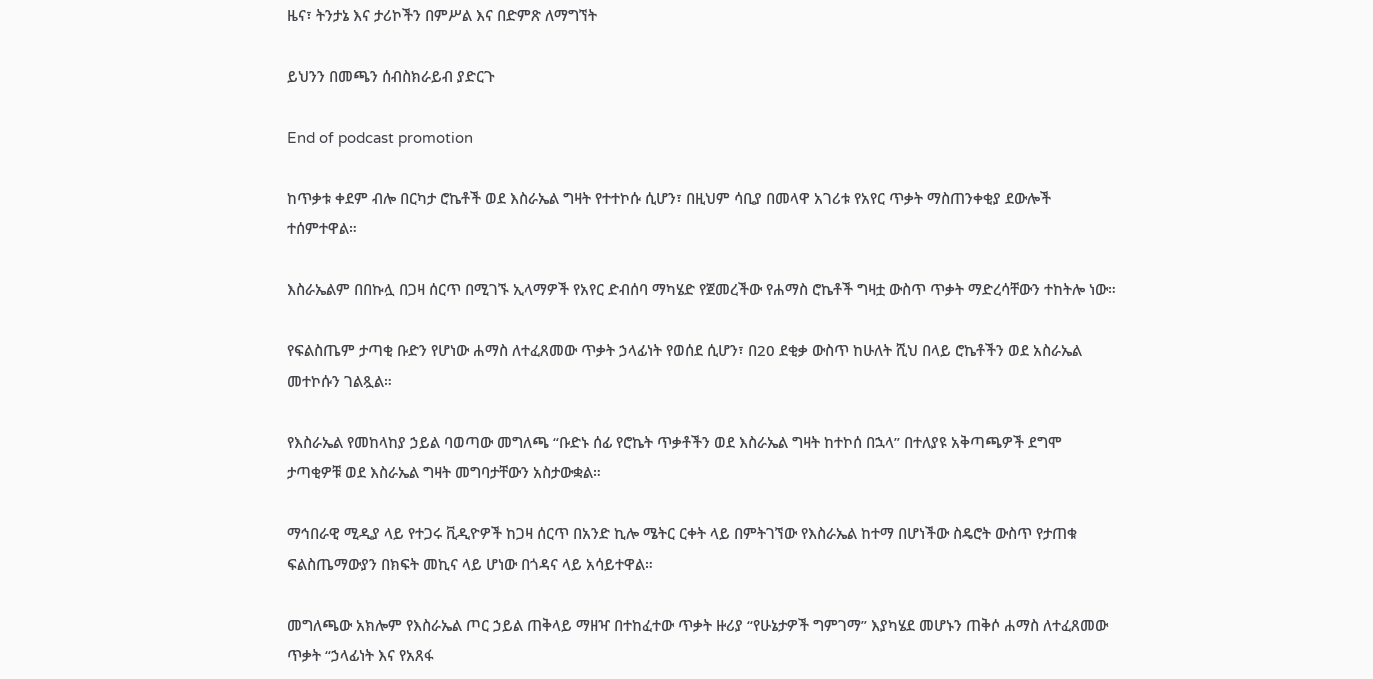ዜና፣ ትንታኔ እና ታሪኮችን በምሥል እና በድምጽ ለማግኘት

ይህንን በመጫን ሰብስክራይብ ያድርጉ

End of podcast promotion

ከጥቃቱ ቀደም ብሎ በርካታ ሮኬቶች ወደ እስራኤል ግዛት የተተኮሱ ሲሆን፣ በዚህም ሳቢያ በመላዋ አገሪቱ የአየር ጥቃት ማስጠንቀቂያ ደውሎች ተሰምተዋል።

እስራኤልም በበኩሏ በጋዛ ሰርጥ በሚገኙ ኢላማዎች የአየር ድብሰባ ማካሄድ የጀመረችው የሐማስ ሮኬቶች ግዛቷ ውስጥ ጥቃት ማድረሳቸውን ተከትሎ ነው።

የፍልስጤም ታጣቂ ቡድን የሆነው ሐማስ ለተፈጸመው ጥቃት ኃላፊነት የወሰደ ሲሆን፣ በ20 ደቂቃ ውስጥ ከሁለት ሺህ በላይ ሮኬቶችን ወደ አስራኤል መተኮሱን ገልጿል።

የእስራኤል የመከላከያ ኃይል ባወጣው መግለጫ “ቡድኑ ሰፊ የሮኬት ጥቃቶችን ወደ እስራኤል ግዛት ከተኮሰ በኋላ” በተለያዩ አቅጣጫዎች ደግሞ ታጣቂዎቹ ወደ እስራኤል ግዛት መግባታቸውን አስታውቋል።

ማኅበራዊ ሚዲያ ላይ የተጋሩ ቪዲዮዎች ከጋዛ ሰርጥ በአንድ ኪሎ ሜትር ርቀት ላይ በምትገኘው የእስራኤል ከተማ በሆነችው ስዴሮት ውስጥ የታጠቁ ፍልስጤማውያን በክፍት መኪና ላይ ሆነው በጎዳና ላይ አሳይተዋል።

መግለጫው አክሎም የእስራኤል ጦር ኃይል ጠቅላይ ማዘዣ በተከፈተው ጥቃት ዙሪያ “የሁኔታዎች ግምገማ” እያካሄደ መሆኑን ጠቅሶ ሐማስ ለተፈጸመው ጥቃት “ኃላፊነት እና የአጸፋ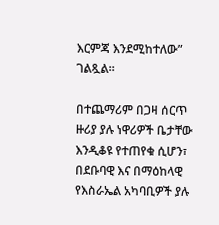እርምጃ እንደሚከተለው” ገልጿል።

በተጨማሪም በጋዛ ሰርጥ ዙሪያ ያሉ ነዋሪዎች ቤታቸው እንዲቆዩ የተጠየቁ ሲሆን፣ በደቡባዊ እና በማዕከላዊ የእስራኤል አካባቢዎች ያሉ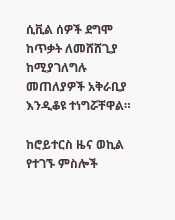ሲቪል ሰዎች ደግሞ ከጥቃት ለመሸሸጊያ ከሚያገለግሉ መጠለያዎች አቅራቢያ እንዲቆዩ ተነግሯቸዋል።

ከሮይተርስ ዜና ወኪል የተገኙ ምስሎች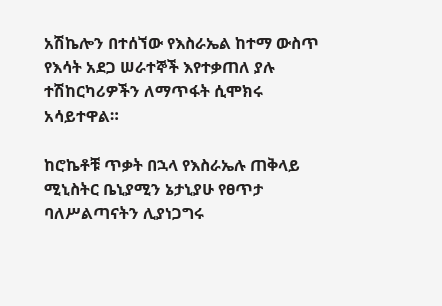አሽኬሎን በተሰኘው የእስራኤል ከተማ ውስጥ የእሳት አደጋ ሠራተኞች እየተቃጠለ ያሉ ተሽከርካሪዎችን ለማጥፋት ሲሞክሩ አሳይተዋል።

ከሮኬቶቹ ጥቃት በኋላ የእስራኤሉ ጠቅላይ ሚኒስትር ቤኒያሚን ኔታኒያሁ የፀጥታ ባለሥልጣናትን ሊያነጋግሩ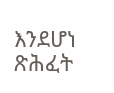እንደሆነ ጽሕፈት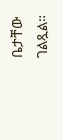ቤታቸው ገልጿል።